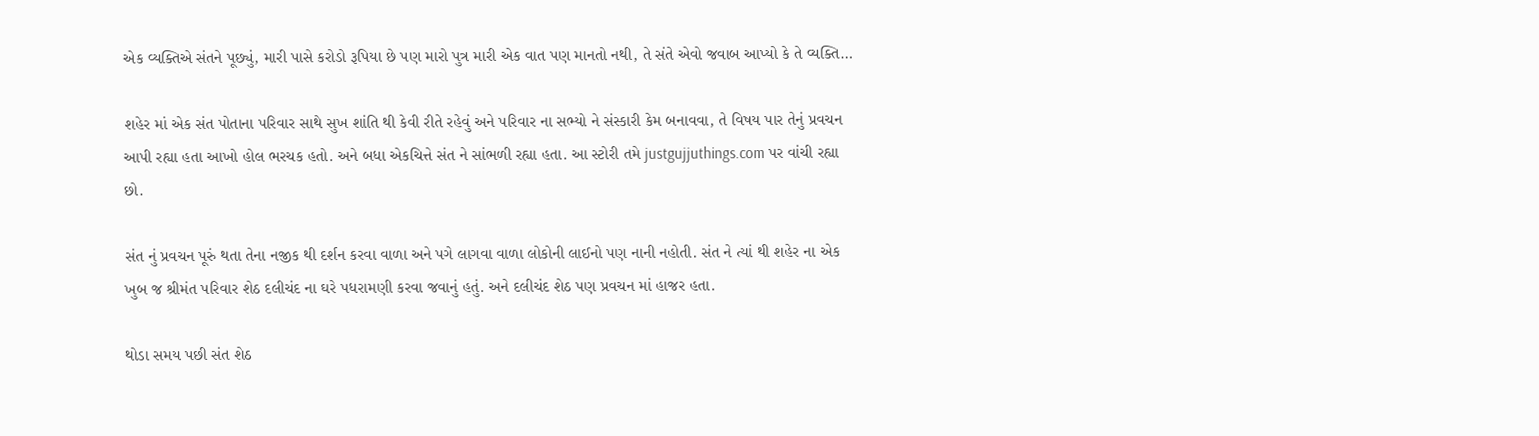એક વ્યક્તિએ સંતને પૂછ્યું, મારી પાસે કરોડો રૂપિયા છે પણ મારો પુત્ર મારી એક વાત પણ માનતો નથી, તે સંતે એવો જવાબ આપ્યો કે તે વ્યક્તિ…

શહેર માં એક સંત પોતાના પરિવાર સાથે સુખ શાંતિ થી કેવી રીતે રહેવું અને પરિવાર ના સભ્યો ને સંસ્કારી કેમ બનાવવા, તે વિષય પાર તેનું પ્રવચન આપી રહ્યા હતા આખો હોલ ભરચક હતો. અને બધા એકચિત્તે સંત ને સાંભળી રહ્યા હતા. આ સ્ટોરી તમે justgujjuthings.com પર વાંચી રહ્યા છો.

સંત નું પ્રવચન પૂરું થતા તેના નજીક થી દર્શન કરવા વાળા અને પગે લાગવા વાળા લોકોની લાઈનો પણ નાની નહોતી. સંત ને ત્યાં થી શહેર ના એક ખુબ જ શ્રીમંત પરિવાર શેઠ દલીચંદ ના ઘરે પધરામણી કરવા જવાનું હતું. અને દલીચંદ શેઠ પણ પ્રવચન માં હાજર હતા.

થોડા સમય પછી સંત શેઠ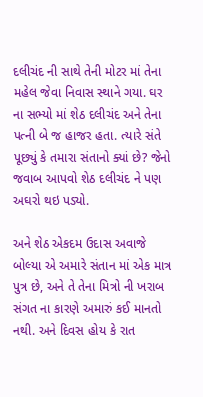દલીચંદ ની સાથે તેની મોટર માં તેના મહેલ જેવા નિવાસ સ્થાને ગયા. ઘર ના સભ્યો માં શેઠ દલીચંદ અને તેના પત્ની બે જ હાજર હતા. ત્યારે સંતે પૂછ્યું કે તમારા સંતાનો ક્યાં છે? જેનો જવાબ આપવો શેઠ દલીચંદ ને પણ અઘરો થઇ પડ્યો.

અને શેઠ એકદમ ઉદાસ અવાજે બોલ્યા એ અમારે સંતાન માં એક માત્ર પુત્ર છે, અને તે તેના મિત્રો ની ખરાબ સંગત ના કારણે અમારું કઈ માનતો નથી. અને દિવસ હોય કે રાત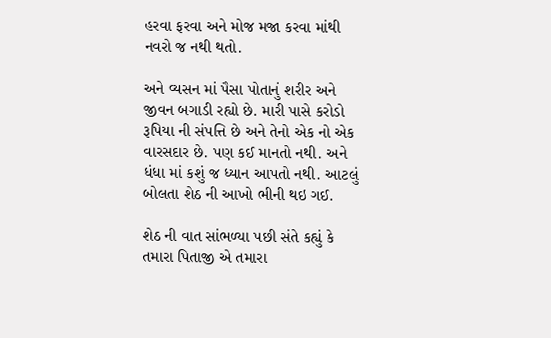હરવા ફરવા અને મોજ મજા કરવા માંથી નવરો જ નથી થતો.

અને વ્યસન માં પૈસા પોતાનું શરીર અને જીવન બગાડી રહ્યો છે. મારી પાસે કરોડો રૂપિયા ની સંપત્તિ છે અને તેનો એક નો એક વારસદાર છે. પણ કઈ માનતો નથી. અને ધંધા માં કશું જ ધ્યાન આપતો નથી. આટલું બોલતા શેઠ ની આખો ભીની થઇ ગઈ.

શેઠ ની વાત સાંભળ્યા પછી સંતે કહ્યું કે તમારા પિતાજી એ તમારા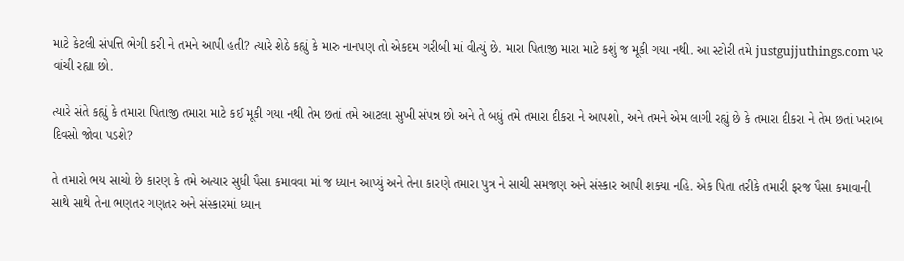માટે કેટલી સંપત્તિ ભેગી કરી ને તમને આપી હતી? ત્યારે શેઠે કહ્યું કે મારુ નાનપણ તો એકદમ ગરીબી માં વીત્યું છે. મારા પિતાજી મારા માટે કશું જ મૂકી ગયા નથી. આ સ્ટોરી તમે justgujjuthings.com પર વાંચી રહ્યા છો.

ત્યારે સંતે કહ્યું કે તમારા પિતાજી તમારા માટે કઈ મૂકી ગયા નથી તેમ છતાં તમે આટલા સુખી સંપન્ન છો અને તે બધું તમે તમારા દીકરા ને આપશો, અને તમને એમ લાગી રહ્યું છે કે તમારા દીકરા ને તેમ છતાં ખરાબ દિવસો જોવા પડશે?

તે તમારો ભય સાચો છે કારણ કે તમે અત્યાર સુધી પૈસા કમાવવા માં જ ધ્યાન આપ્યું અને તેના કારણે તમારા પુત્ર ને સાચી સમજણ અને સંસ્કાર આપી શક્યા નહિ. એક પિતા તરીકે તમારી ફરજ પૈસા કમાવાની સાથે સાથે તેના ભણતર ગણતર અને સંસ્કારમાં ધ્યાન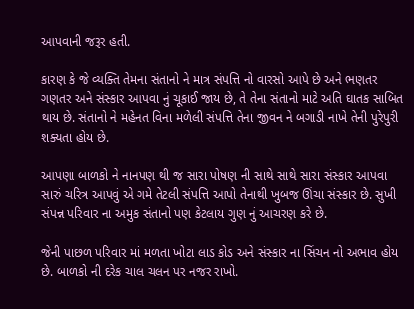આપવાની જરૂર હતી.

કારણ કે જે વ્યક્તિ તેમના સંતાનો ને માત્ર સંપત્તિ નો વારસો આપે છે અને ભણતર ગણતર અને સંસ્કાર આપવા નું ચૂકાઈ જાય છે, તે તેના સંતાનો માટે અતિ ઘાતક સાબિત થાય છે. સંતાનો ને મહેનત વિના મળેલી સંપત્તિ તેના જીવન ને બગાડી નાખે તેની પુરેપુરી શક્યતા હોય છે.

આપણા બાળકો ને નાનપણ થી જ સારા પોષણ ની સાથે સાથે સારા સંસ્કાર આપવા સારું ચરિત્ર આપવું એ ગમે તેટલી સંપત્તિ આપો તેનાથી ખુબજ ઊંચા સંસ્કાર છે. સુખી સંપન્ન પરિવાર ના અમુક સંતાનો પણ કેટલાય ગુણ નું આચરણ કરે છે.

જેની પાછળ પરિવાર માં મળતા ખોટા લાડ કોડ અને સંસ્કાર ના સિંચન નો અભાવ હોય છે. બાળકો ની દરેક ચાલ ચલન પર નજર રાખો.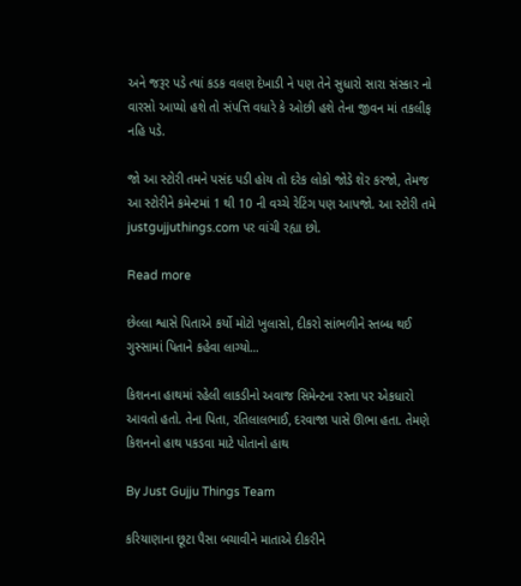અને જરૂર પડે ત્યાં કડક વલણ દેખાડી ને પણ તેને સુધારો સારા સંસ્કાર નો વારસો આપ્યો હશે તો સંપત્તિ વધારે કે ઓછી હશે તેના જીવન માં તકલીફ નહિ પડે.

જો આ સ્ટોરી તમને પસંદ પડી હોય તો દરેક લોકો જોડે શેર કરજો, તેમજ આ સ્ટોરીને કમેન્ટમાં 1 થી 10 ની વચ્ચે રેટિંગ પણ આપજો. આ સ્ટોરી તમે justgujjuthings.com પર વાંચી રહ્યા છો.

Read more

છેલ્લા શ્વાસે પિતાએ કર્યો મોટો ખુલાસો, દીકરો સાંભળીને સ્તબ્ધ થઈ ગુસ્સામાં પિતાને કહેવા લાગ્યો...

કિશનના હાથમાં રહેલી લાકડીનો અવાજ સિમેન્ટના રસ્તા પર એકધારો આવતો હતો. તેના પિતા, રતિલાલભાઈ, દરવાજા પાસે ઊભા હતા. તેમણે કિશનનો હાથ પકડવા માટે પોતાનો હાથ

By Just Gujju Things Team

કરિયાણાના છૂટા પૈસા બચાવીને માતાએ દીકરીને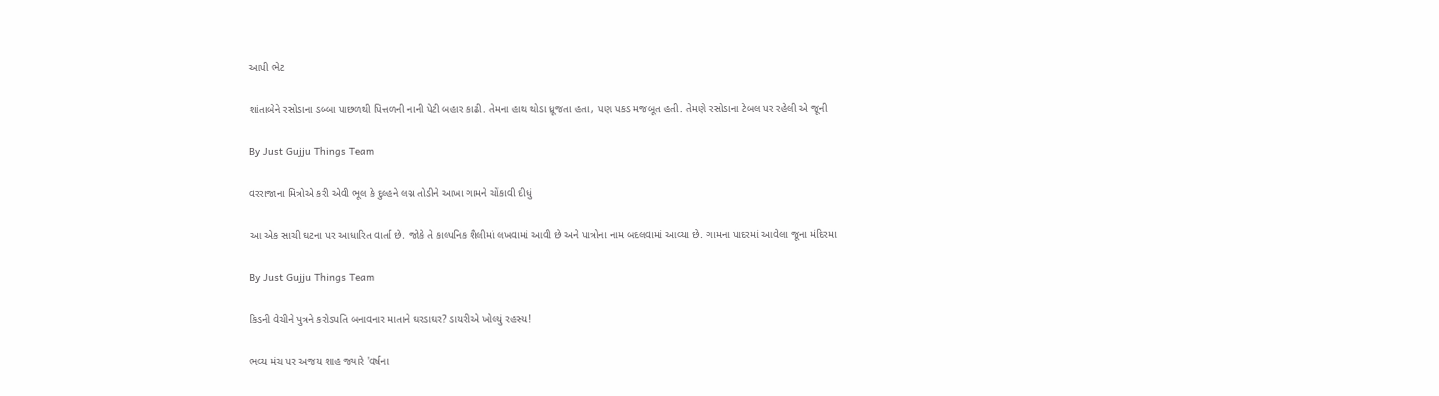આપી ભેટ

શાંતાબેને રસોડાના ડબ્બા પાછળથી પિત્તળની નાની પેટી બહાર કાઢી. તેમના હાથ થોડા ધ્રૂજતા હતા, પણ પકડ મજબૂત હતી. તેમણે રસોડાના ટેબલ પર રહેલી એ જૂની

By Just Gujju Things Team

વરરાજાના મિત્રોએ કરી એવી ભૂલ કે દુલ્હને લગ્ન તોડીને આખા ગામને ચોંકાવી દીધું

આ એક સાચી ઘટના પર આધારિત વાર્તા છે. જોકે તે કાલ્પનિક શૈલીમાં લખવામાં આવી છે અને પાત્રોના નામ બદલવામાં આવ્યા છે. ગામના પાદરમાં આવેલા જૂના મંદિરમા

By Just Gujju Things Team

કિડની વેચીને પુત્રને કરોડપતિ બનાવનાર માતાને ઘરડાઘર? ડાયરીએ ખોલ્યું રહસ્ય!

ભવ્ય મંચ પર અજય શાહ જ્યારે 'વર્ષના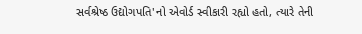સર્વશ્રેષ્ઠ ઉદ્યોગપતિ'નો એવોર્ડ સ્વીકારી રહ્યો હતો, ત્યારે તેની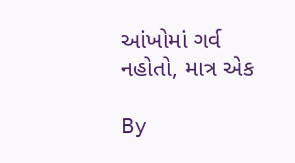આંખોમાં ગર્વ નહોતો, માત્ર એક

By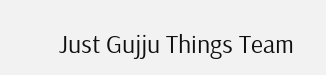Just Gujju Things Team